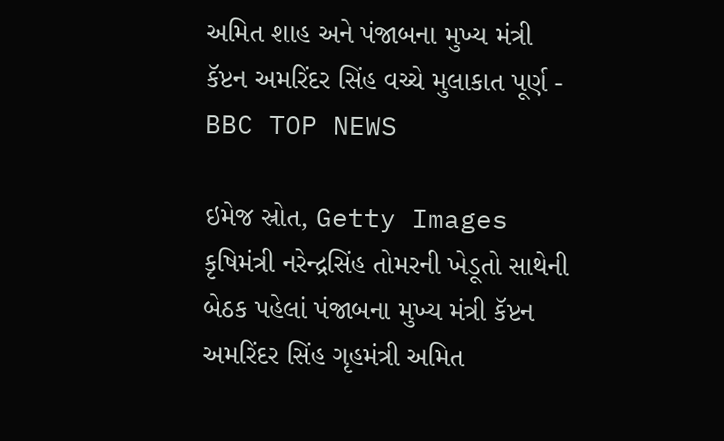અમિત શાહ અને પંજાબના મુખ્ય મંત્રી કૅપ્ટન અમરિંદર સિંહ વચ્ચે મુલાકાત પૂર્ણ - BBC TOP NEWS

ઇમેજ સ્રોત, Getty Images
કૃષિમંત્રી નરેન્દ્રસિંહ તોમરની ખેડૂતો સાથેની બેઠક પહેલાં પંજાબના મુખ્ય મંત્રી કૅપ્ટન અમરિંદર સિંહ ગૃહમંત્રી અમિત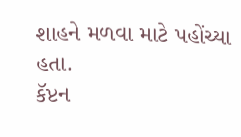શાહને મળવા માટે પહોંચ્યા હતા.
કૅપ્ટન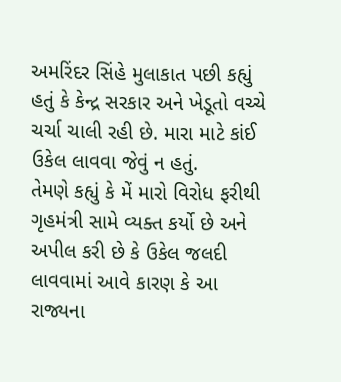અમરિંદર સિંહે મુલાકાત પછી કહ્યું હતું કે કેન્દ્ર સરકાર અને ખેડૂતો વચ્ચે ચર્ચા ચાલી રહી છે. મારા માટે કાંઈ ઉકેલ લાવવા જેવું ન હતું.
તેમણે કહ્યું કે મેં મારો વિરોધ ફરીથી ગૃહમંત્રી સામે વ્યક્ત કર્યો છે અને અપીલ કરી છે કે ઉકેલ જલદી લાવવામાં આવે કારણ કે આ રાજ્યના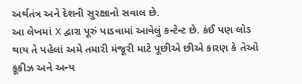અર્થતંત્ર અને દેશની સુરક્ષાનો સવાલ છે.
આ લેખમાં X દ્વારા પૂરું પાડવામાં આવેલું કન્ટેન્ટ છે. કંઈ પણ લોડ થાય તે પહેલાં અમે તમારી મંજૂરી માટે પૂછીએ છીએ કારણ કે તેઓ કૂકીઝ અને અન્ય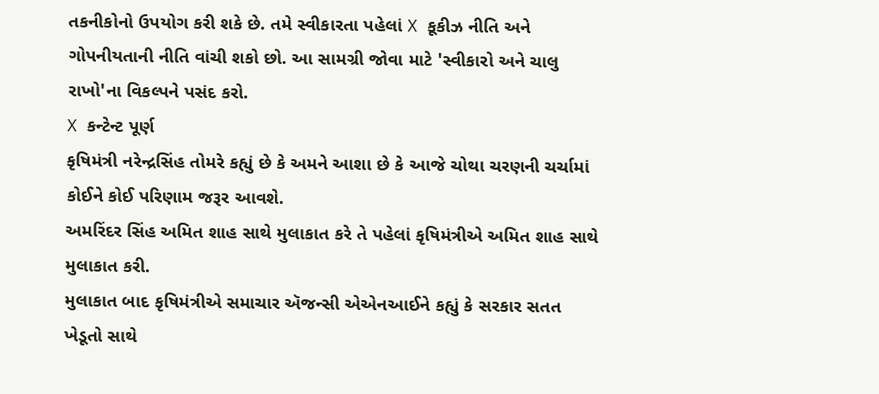તકનીકોનો ઉપયોગ કરી શકે છે. તમે સ્વીકારતા પહેલાં X કૂકીઝ નીતિ અને ગોપનીયતાની નીતિ વાંચી શકો છો. આ સામગ્રી જોવા માટે 'સ્વીકારો અને ચાલુ રાખો'ના વિકલ્પને પસંદ કરો.
X કન્ટેન્ટ પૂર્ણ
કૃષિમંત્રી નરેન્દ્રસિંહ તોમરે કહ્યું છે કે અમને આશા છે કે આજે ચોથા ચરણની ચર્ચામાં કોઈને કોઈ પરિણામ જરૂર આવશે.
અમરિંદર સિંહ અમિત શાહ સાથે મુલાકાત કરે તે પહેલાં કૃષિમંત્રીએ અમિત શાહ સાથે મુલાકાત કરી.
મુલાકાત બાદ કૃષિમંત્રીએ સમાચાર ઍજન્સી એએનઆઈને કહ્યું કે સરકાર સતત ખેડૂતો સાથે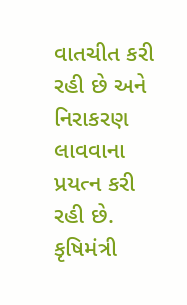વાતચીત કરી રહી છે અને નિરાકરણ લાવવાના પ્રયત્ન કરી રહી છે.
કૃષિમંત્રી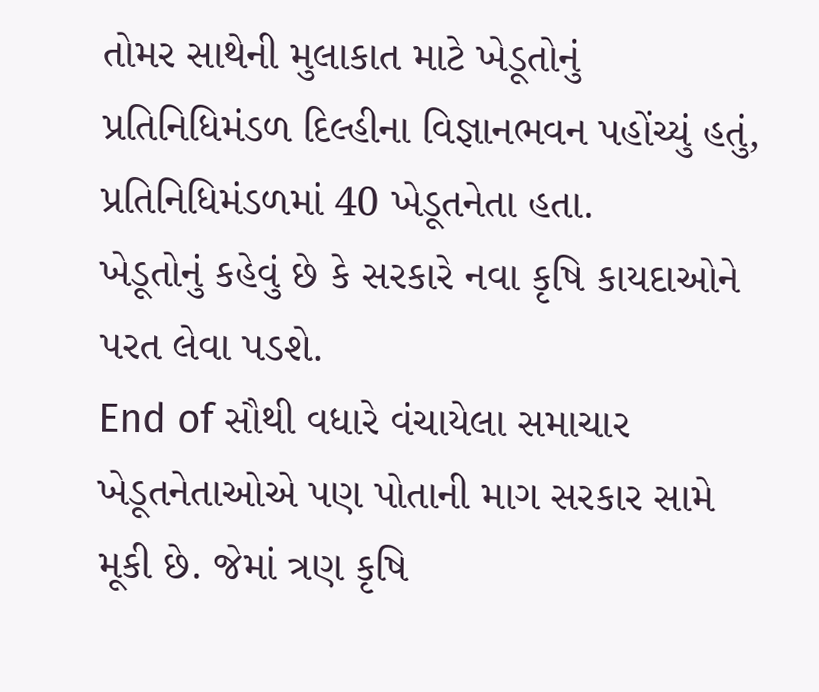તોમર સાથેની મુલાકાત માટે ખેડૂતોનું પ્રતિનિધિમંડળ દિલ્હીના વિજ્ઞાનભવન પહોંચ્યું હતું, પ્રતિનિધિમંડળમાં 40 ખેડૂતનેતા હતા.
ખેડૂતોનું કહેવું છે કે સરકારે નવા કૃષિ કાયદાઓને પરત લેવા પડશે.
End of સૌથી વધારે વંચાયેલા સમાચાર
ખેડૂતનેતાઓએ પણ પોતાની માગ સરકાર સામે મૂકી છે. જેમાં ત્રણ કૃષિ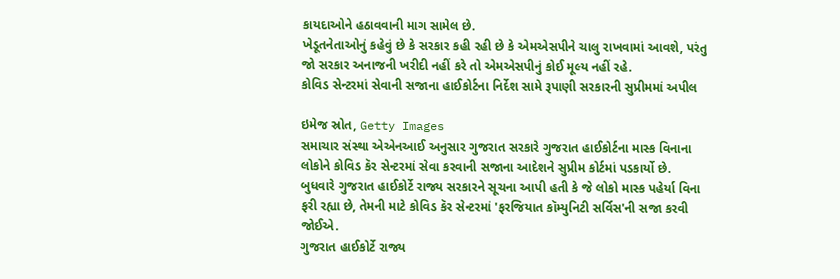કાયદાઓને હઠાવવાની માગ સામેલ છે.
ખેડૂતનેતાઓનું કહેવું છે કે સરકાર કહી રહી છે કે એમએસપીને ચાલુ રાખવામાં આવશે, પરંતુ જો સરકાર અનાજની ખરીદી નહીં કરે તો એમએસપીનું કોઈ મૂલ્ય નહીં રહે.
કોવિડ સેન્ટરમાં સેવાની સજાના હાઈકોર્ટના નિર્દેશ સામે રૂપાણી સરકારની સુપ્રીમમાં અપીલ

ઇમેજ સ્રોત, Getty Images
સમાચાર સંસ્થા એએનઆઈ અનુસાર ગુજરાત સરકારે ગુજરાત હાઈકોર્ટના માસ્ક વિનાના લોકોને કોવિડ કૅર સેન્ટરમાં સેવા કરવાની સજાના આદેશને સુપ્રીમ કોર્ટમાં પડકાર્યો છે.
બુધવારે ગુજરાત હાઈકોર્ટે રાજ્ય સરકારને સૂચના આપી હતી કે જે લોકો માસ્ક પહેર્યા વિના ફરી રહ્યા છે, તેમની માટે કોવિડ કૅર સેન્ટરમાં 'ફરજિયાત કૉમ્યુનિટી સર્વિસ'ની સજા કરવી જોઈએ.
ગુજરાત હાઈકોર્ટે રાજ્ય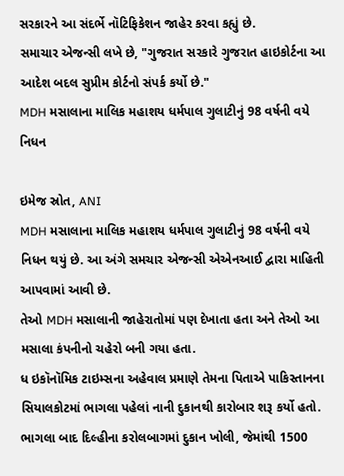સરકારને આ સંદર્ભે નૉટિફિકેશન જાહેર કરવા કહ્યું છે.
સમાચાર એજન્સી લખે છે, "ગુજરાત સરકારે ગુજરાત હાઇકોર્ટના આ આદેશ બદલ સુપ્રીમ કોર્ટનો સંપર્ક કર્યો છે."
MDH મસાલાના માલિક મહાશય ધર્મપાલ ગુલાટીનું 98 વર્ષની વયે નિધન

ઇમેજ સ્રોત, ANI
MDH મસાલાના માલિક મહાશય ધર્મપાલ ગુલાટીનું 98 વર્ષની વયે નિધન થયું છે. આ અંગે સમચાર એજન્સી એએનઆઈ દ્વારા માહિતી આપવામાં આવી છે.
તેઓ MDH મસાલાની જાહેરાતોમાં પણ દેખાતા હતા અને તેઓ આ મસાલા કંપનીનો ચહેરો બની ગયા હતા.
ધ ઇકૉનૉમિક ટાઇમ્સના અહેવાલ પ્રમાણે તેમના પિતાએ પાકિસ્તાનના સિયાલકોટમાં ભાગલા પહેલાં નાની દુકાનથી કારોબાર શરૂ કર્યો હતો.
ભાગલા બાદ દિલ્હીના કરોલબાગમાં દુકાન ખોલી, જેમાંથી 1500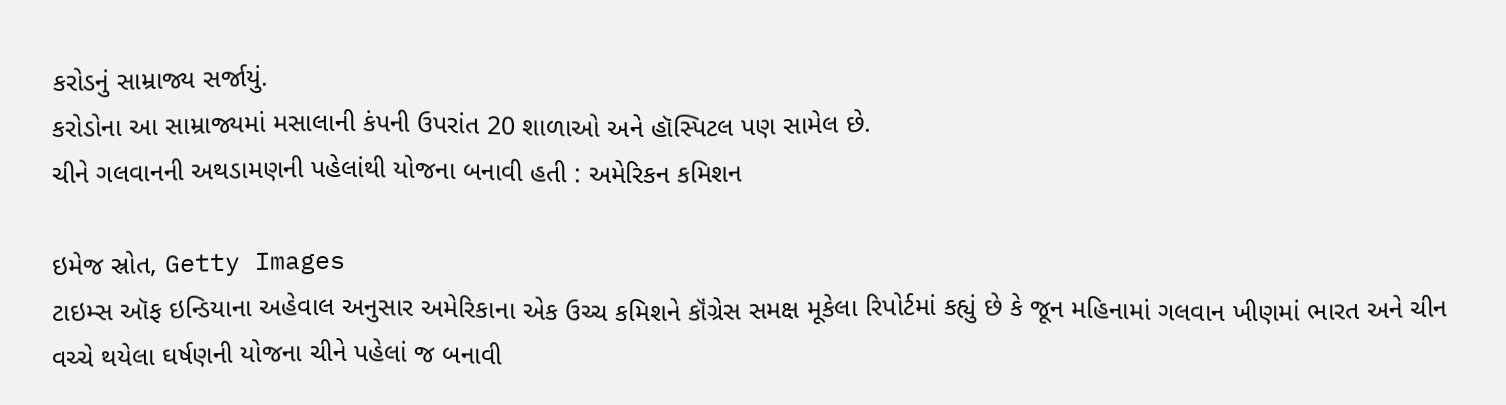કરોડનું સામ્રાજ્ય સર્જાયું.
કરોડોના આ સામ્રાજ્યમાં મસાલાની કંપની ઉપરાંત 20 શાળાઓ અને હૉસ્પિટલ પણ સામેલ છે.
ચીને ગલવાનની અથડામણની પહેલાંથી યોજના બનાવી હતી : અમેરિકન કમિશન

ઇમેજ સ્રોત, Getty Images
ટાઇમ્સ ઑફ ઇન્ડિયાના અહેવાલ અનુસાર અમેરિકાના એક ઉચ્ચ કમિશને કૉંગ્રેસ સમક્ષ મૂકેલા રિપોર્ટમાં કહ્યું છે કે જૂન મહિનામાં ગલવાન ખીણમાં ભારત અને ચીન વચ્ચે થયેલા ઘર્ષણની યોજના ચીને પહેલાં જ બનાવી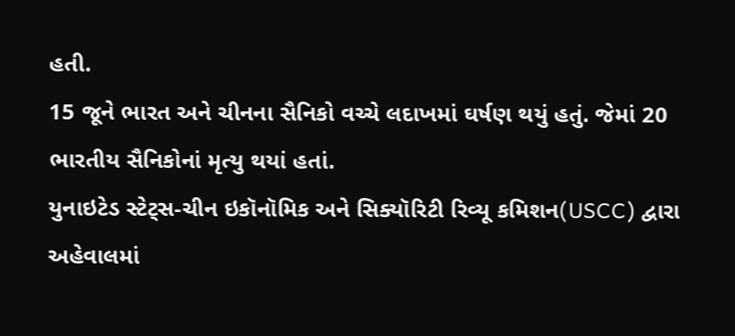હતી.
15 જૂને ભારત અને ચીનના સૈનિકો વચ્ચે લદાખમાં ઘર્ષણ થયું હતું. જેમાં 20 ભારતીય સૈનિકોનાં મૃત્યુ થયાં હતાં.
યુનાઇટેડ સ્ટેટ્સ-ચીન ઇકૉનૉમિક અને સિક્યૉરિટી રિવ્યૂ કમિશન(USCC) દ્વારા અહેવાલમાં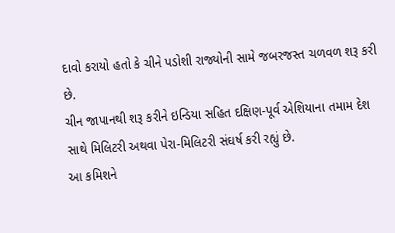દાવો કરાયો હતો કે ચીને પડોશી રાજ્યોની સામે જબરજસ્ત ચળવળ શરૂ કરી છે.
ચીન જાપાનથી શરૂ કરીને ઇન્ડિયા સહિત દક્ષિણ-પૂર્વ એશિયાના તમામ દેશ સાથે મિલિટરી અથવા પેરા-મિલિટરી સંઘર્ષ કરી રહ્યું છે.
આ કમિશને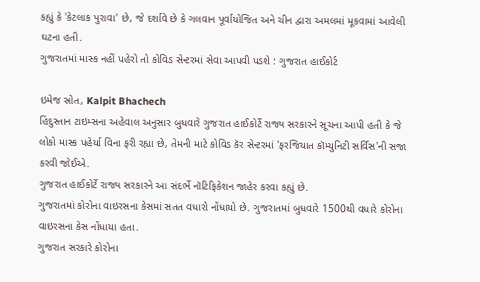કહ્યું કે 'કેટલાક પુરાવા' છે, જે દર્શાવે છે કે ગલવાન પૂર્વાયોજિત અને ચીન દ્વારા અમલમાં મૂકવામાં આવેલી ઘટના હતી.
ગુજરાતમાં માસ્ક નહીં પહેરો તો કોવિડ સેન્ટરમાં સેવા આપવી પડશે : ગુજરાત હાઈકોર્ટ

ઇમેજ સ્રોત, Kalpit Bhachech
હિંદુસ્તાન ટાઇમ્સના અહેવાલ અનુસાર બુધવારે ગુજરાત હાઈકોર્ટે રાજ્ય સરકારને સૂચના આપી હતી કે જે લોકો માસ્ક પહેર્યા વિના ફરી રહ્યા છે, તેમની માટે કોવિડ કૅર સેન્ટરમાં 'ફરજિયાત કૉમ્યુનિટી સર્વિસ'ની સજા કરવી જોઈએ.
ગુજરાત હાઈકોર્ટે રાજ્ય સરકારને આ સંદર્ભે નૉટિફિકેશન જાહેર કરવા કહ્યું છે.
ગુજરાતમાં કોરોના વાઇરસના કેસમાં સતત વધારો નોંધાયો છે. ગુજરાતમાં બુધવારે 1500થી વધારે કોરોના વાઇરસના કેસ નોંધાયા હતા.
ગુજરાત સરકારે કોરોના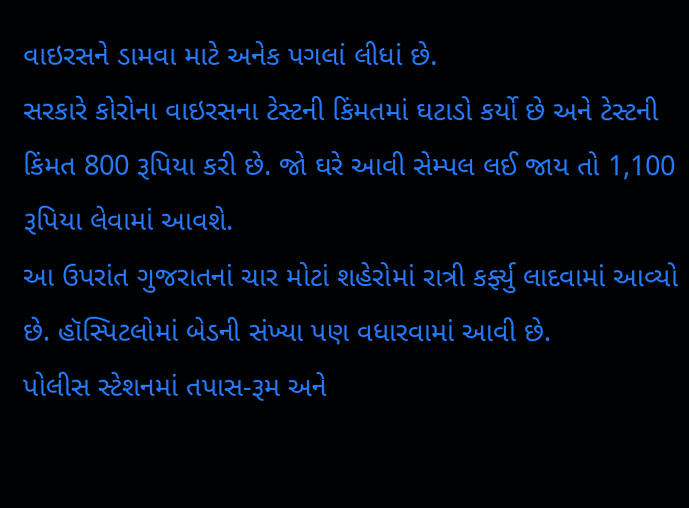વાઇરસને ડામવા માટે અનેક પગલાં લીધાં છે.
સરકારે કોરોના વાઇરસના ટેસ્ટની કિંમતમાં ઘટાડો કર્યો છે અને ટેસ્ટની કિંમત 800 રૂપિયા કરી છે. જો ઘરે આવી સેમ્પલ લઈ જાય તો 1,100 રૂપિયા લેવામાં આવશે.
આ ઉપરાંત ગુજરાતનાં ચાર મોટાં શહેરોમાં રાત્રી કર્ફ્યુ લાદવામાં આવ્યો છે. હૉસ્પિટલોમાં બેડની સંખ્યા પણ વધારવામાં આવી છે.
પોલીસ સ્ટેશનમાં તપાસ-રૂમ અને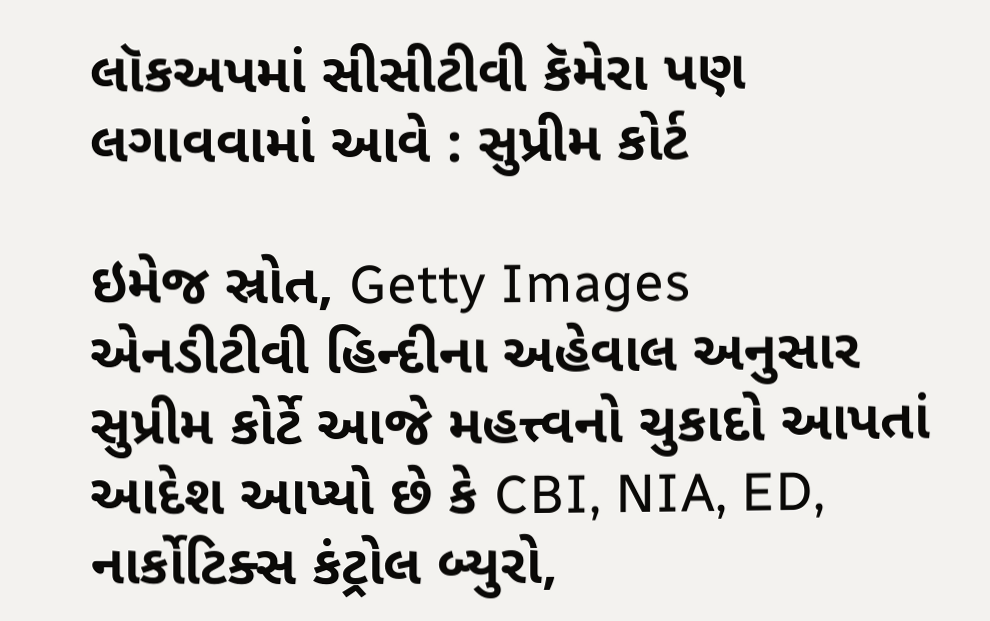લૉકઅપમાં સીસીટીવી કૅમેરા પણ લગાવવામાં આવે : સુપ્રીમ કોર્ટ

ઇમેજ સ્રોત, Getty Images
એનડીટીવી હિન્દીના અહેવાલ અનુસાર સુપ્રીમ કોર્ટે આજે મહત્ત્વનો ચુકાદો આપતાં આદેશ આપ્યો છે કે CBI, NIA, ED, નાર્કોટિક્સ કંટ્રોલ બ્યુરો,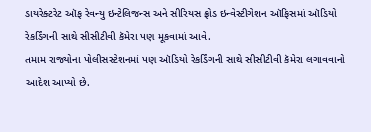ડાયરેક્ટરેટ ઑફ રેવન્યુ ઇન્ટેલિજન્સ અને સીરિયસ ફ્રોડ ઇન્વેસ્ટીગેશન ઑફિસમાં ઑડિયો રેકર્ડિંગની સાથે સીસીટીવી કૅમેરા પણ મૂકવામાં આવે.
તમામ રાજ્યોના પોલીસસ્ટેશનમાં પણ ઑડિયો રેકર્ડિંગની સાથે સીસીટીવી કૅમેરા લગાવવાનો આદેશ આપ્યો છે.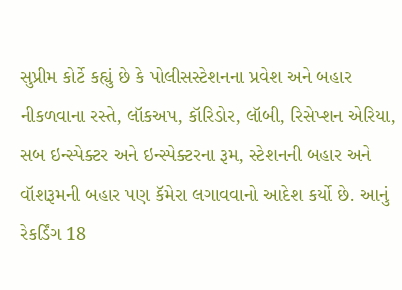સુપ્રીમ કોર્ટે કહ્યું છે કે પોલીસસ્ટેશનના પ્રવેશ અને બહાર નીકળવાના રસ્તે, લૉકઅપ, કૉરિડોર, લૉબી, રિસેપ્શન એરિયા, સબ ઇન્સ્પેક્ટર અને ઇન્સ્પેક્ટરના રૂમ, સ્ટેશનની બહાર અને વૉશરૂમની બહાર પણ કૅમેરા લગાવવાનો આદેશ કર્યો છે. આનું રેકર્ડિંગ 18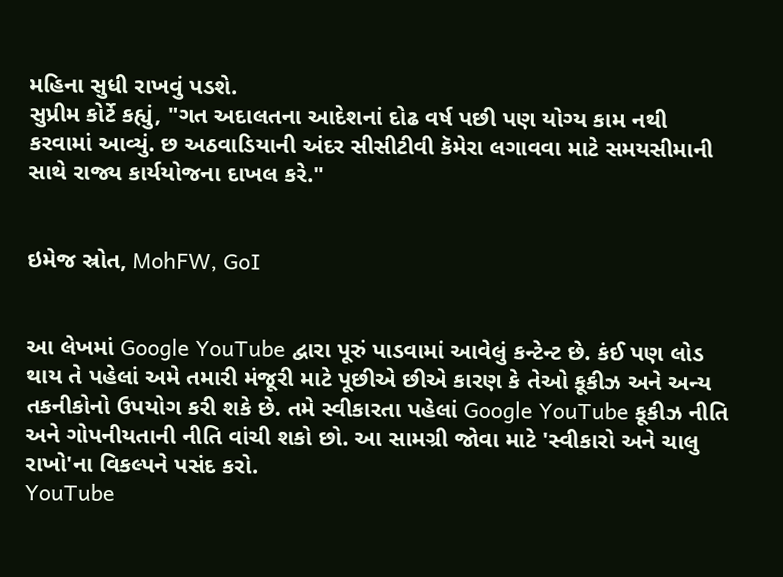મહિના સુધી રાખવું પડશે.
સુપ્રીમ કોર્ટે કહ્યું, "ગત અદાલતના આદેશનાં દોઢ વર્ષ પછી પણ યોગ્ય કામ નથી કરવામાં આવ્યું. છ અઠવાડિયાની અંદર સીસીટીવી કૅમેરા લગાવવા માટે સમયસીમાની સાથે રાજ્ય કાર્યયોજના દાખલ કરે."


ઇમેજ સ્રોત, MohFW, GoI


આ લેખમાં Google YouTube દ્વારા પૂરું પાડવામાં આવેલું કન્ટેન્ટ છે. કંઈ પણ લોડ થાય તે પહેલાં અમે તમારી મંજૂરી માટે પૂછીએ છીએ કારણ કે તેઓ કૂકીઝ અને અન્ય તકનીકોનો ઉપયોગ કરી શકે છે. તમે સ્વીકારતા પહેલાં Google YouTube કૂકીઝ નીતિ અને ગોપનીયતાની નીતિ વાંચી શકો છો. આ સામગ્રી જોવા માટે 'સ્વીકારો અને ચાલુ રાખો'ના વિકલ્પને પસંદ કરો.
YouTube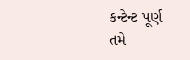કન્ટેન્ટ પૂર્ણ
તમે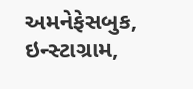અમનેફેસબુક, ઇન્સ્ટાગ્રામ,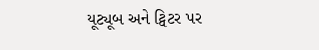યૂટ્યૂબ અને ટ્વિટર પર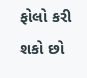ફોલો કરી શકો છો